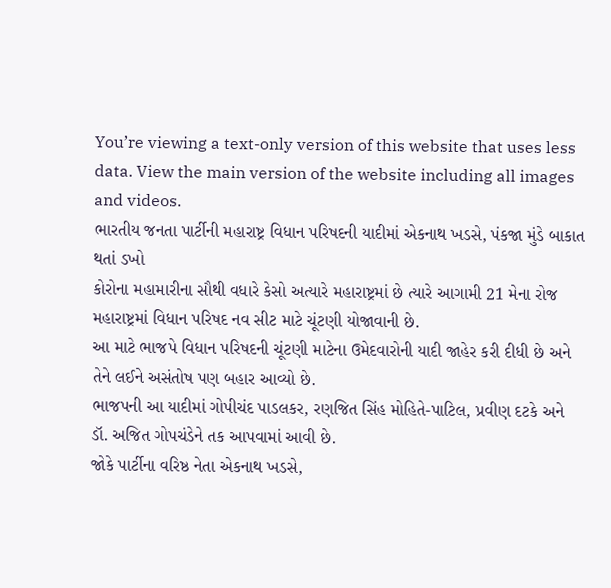You’re viewing a text-only version of this website that uses less data. View the main version of the website including all images and videos.
ભારતીય જનતા પાર્ટીની મહારાષ્ટ્ર વિધાન પરિષદની યાદીમાં એકનાથ ખડસે, પંકજા મુંડે બાકાત થતાં ડખો
કોરોના મહામારીના સૌથી વધારે કેસો અત્યારે મહારાષ્ટ્રમાં છે ત્યારે આગામી 21 મેના રોજ મહારાષ્ટ્રમાં વિધાન પરિષદ નવ સીટ માટે ચૂંટણી યોજાવાની છે.
આ માટે ભાજપે વિધાન પરિષદની ચૂંટણી માટેના ઉમેદવારોની યાદી જાહેર કરી દીધી છે અને તેને લઈને અસંતોષ પણ બહાર આવ્યો છે.
ભાજપની આ યાદીમાં ગોપીચંદ પાડલકર, રણજિત સિંહ મોહિતે-પાટિલ, પ્રવીણ દટકે અને ડૉ. અજિત ગોપચંડેને તક આપવામાં આવી છે.
જોકે પાર્ટીના વરિષ્ઠ નેતા એકનાથ ખડસે,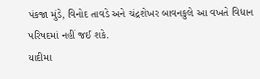પંકજા મુંડે, વિનોદ તાવડે અને ચંદ્રશેખર બાવનકુલે આ વખતે વિધાન પરિષદમાં નહીં જઈ શકે.
યાદીમા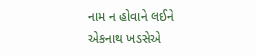નામ ન હોવાને લઈને એકનાથ ખડસેએ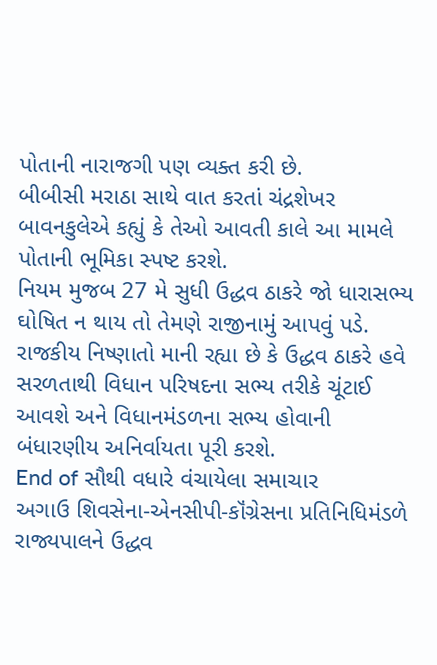પોતાની નારાજગી પણ વ્યક્ત કરી છે.
બીબીસી મરાઠા સાથે વાત કરતાં ચંદ્રશેખર બાવનકુલેએ કહ્યું કે તેઓ આવતી કાલે આ મામલે પોતાની ભૂમિકા સ્પષ્ટ કરશે.
નિયમ મુજબ 27 મે સુધી ઉદ્ધવ ઠાકરે જો ધારાસભ્ય ઘોષિત ન થાય તો તેમણે રાજીનામું આપવું પડે.
રાજકીય નિષ્ણાતો માની રહ્યા છે કે ઉદ્ધવ ઠાકરે હવે સરળતાથી વિધાન પરિષદના સભ્ય તરીકે ચૂંટાઈ આવશે અને વિધાનમંડળના સભ્ય હોવાની બંધારણીય અનિર્વાયતા પૂરી કરશે.
End of સૌથી વધારે વંચાયેલા સમાચાર
અગાઉ શિવસેના-એનસીપી-કૉંગ્રેસના પ્રતિનિધિમંડળે રાજ્યપાલને ઉદ્ધવ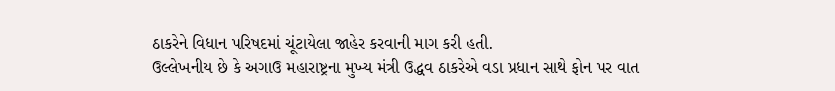ઠાકરેને વિધાન પરિષદમાં ચૂંટાયેલા જાહેર કરવાની માગ કરી હતી.
ઉલ્લેખનીય છે કે અગાઉ મહારાષ્ટ્રના મુખ્ય મંત્રી ઉદ્ધવ ઠાકરેએ વડા પ્રધાન સાથે ફોન પર વાત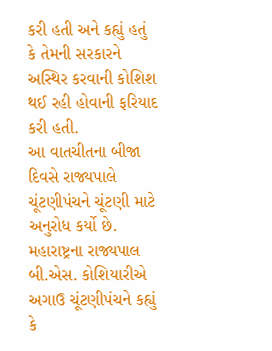કરી હતી અને કહ્યું હતું કે તેમની સરકારને અસ્થિર કરવાની કોશિશ થઈ રહી હોવાની ફરિયાદ કરી હતી.
આ વાતચીતના બીજા દિવસે રાજ્યપાલે ચૂંટણીપંચને ચૂંટણી માટે અનુરોધ કર્યો છે.
મહારાષ્ટ્રના રાજ્યપાલ બી.એસ. કોશિયારીએ અગાઉ ચૂંટણીપંચને કહ્યું કે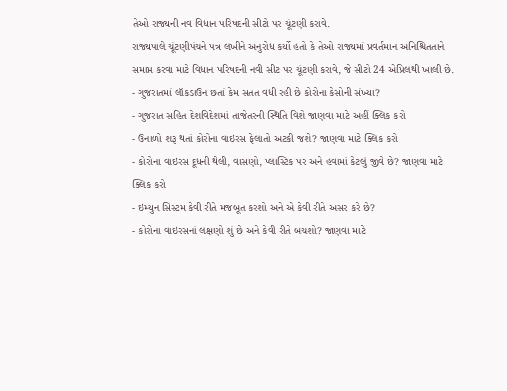તેઓ રાજ્યની નવ વિધાન પરિષદની સીટો પર ચૂંટણી કરાવે.
રાજ્યપાલે ચૂંટણીપંચને પત્ર લખીને અનુરોધ કર્યો હતો કે તેઓ રાજ્યમાં પ્રવર્તમાન અનિશ્ચિતતાને સમાપ્ત કરવા માટે વિધાન પરિષદની નવી સીટ પર ચૂંટણી કરાવે, જે સીટો 24 એપ્રિલથી ખાલી છે.
- ગુજરાતમાં લૉકડાઉન છતાં કેમ સતત વધી રહી છે કોરોના કેસોની સંખ્યા?
- ગુજરાત સહિત દેશવિદેશમાં તાજેતરની સ્થિતિ વિશે જાણવા માટે અહીં ક્લિક કરો
- ઉનાળો શરૂ થતાં કોરોના વાઇરસ ફેલાતો અટકી જશે? જાણવા માટે ક્લિક કરો
- કોરોના વાઇરસ દૂધની થેલી, વાસણો, પ્લાસ્ટિક પર અને હવામાં કેટલું જીવે છે? જાણવા માટે ક્લિક કરો
- ઇમ્યુન સિસ્ટમ કેવી રીતે મજબૂત કરશો અને એ કેવી રીતે અસર કરે છે?
- કોરોના વાઇરસનાં લક્ષણો શું છે અને કેવી રીતે બચશો? જાણવા માટે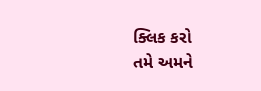ક્લિક કરો
તમે અમને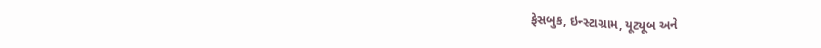ફેસબુક, ઇન્સ્ટાગ્રામ, યૂટ્યૂબ અને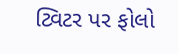ટ્વિટર પર ફોલો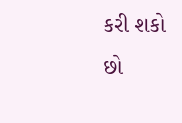કરી શકો છો